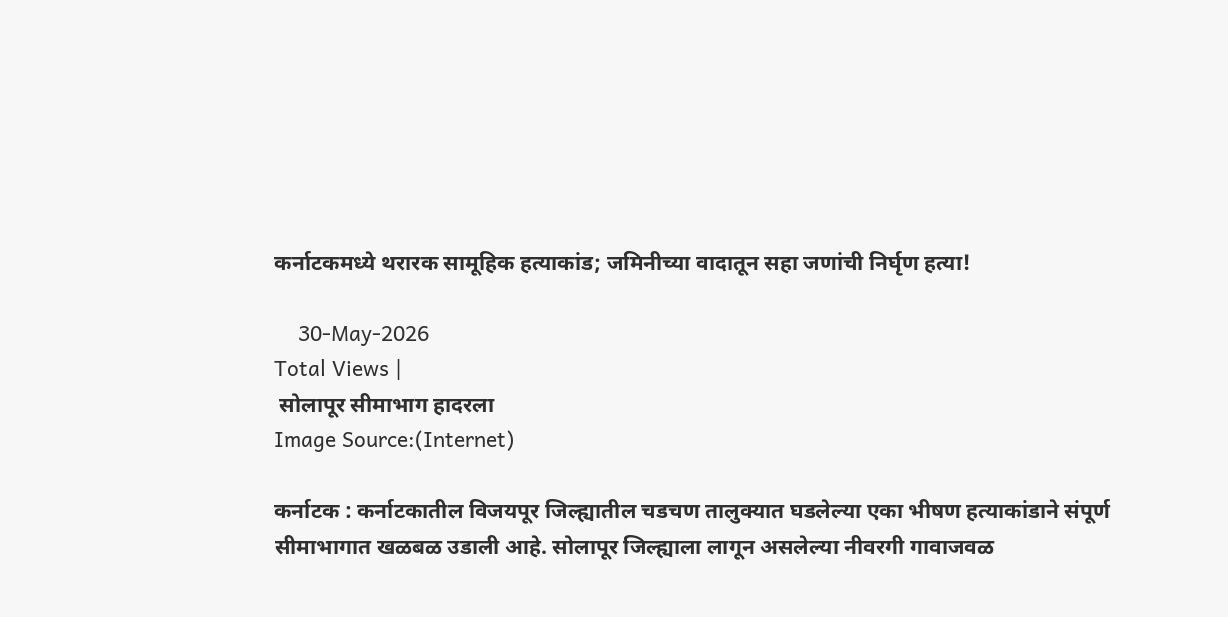कर्नाटकमध्ये थरारक सामूहिक हत्याकांड; जमिनीच्या वादातून सहा जणांची निर्घृण हत्या!

    30-May-2026
Total Views |
 सोलापूर सीमाभाग हादरला
Image Source:(Internet)

कर्नाटक : कर्नाटकातील विजयपूर जिल्ह्यातील चडचण तालुक्यात घडलेल्या एका भीषण हत्याकांडाने संपूर्ण सीमाभागात खळबळ उडाली आहे. सोलापूर जिल्ह्याला लागून असलेल्या नीवरगी गावाजवळ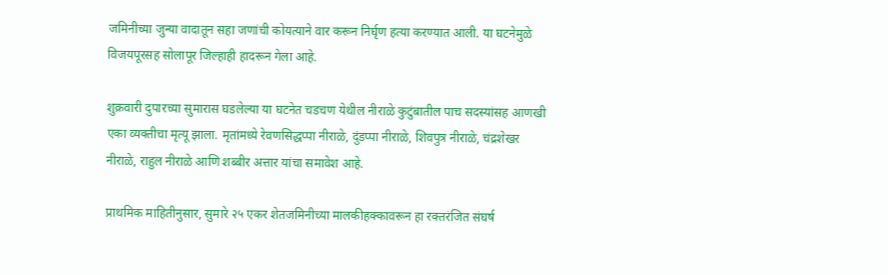जमिनीच्या जुन्या वादातून सहा जणांची कोयत्याने वार करून निर्घृण हत्या करण्यात आली. या घटनेमुळे विजयपूरसह सोलापूर जिल्हाही हादरून गेला आहे.

शुक्रवारी दुपारच्या सुमारास घडलेल्या या घटनेत चडचण येथील नीराळे कुटुंबातील पाच सदस्यांसह आणखी एका व्यक्तीचा मृत्यू झाला. मृतांमध्ये रेवणसिद्धप्पा नीराळे, दुंडप्पा नीराळे, शिवपुत्र नीराळे, चंद्रशेखर नीराळे, राहुल नीराळे आणि शब्बीर अत्तार यांचा समावेश आहे.

प्राथमिक माहितीनुसार, सुमारे २५ एकर शेतजमिनीच्या मालकीहक्कावरून हा रक्तरंजित संघर्ष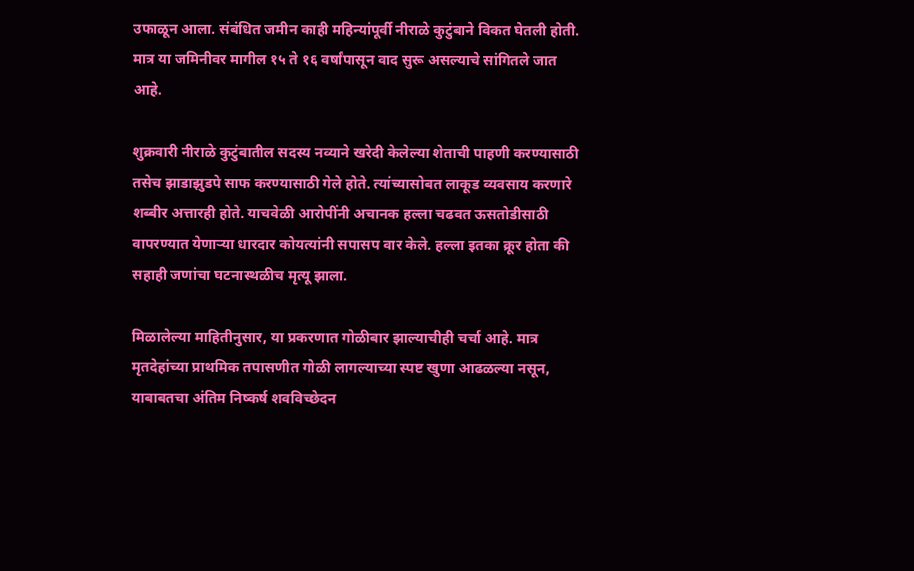उफाळून आला. संबंधित जमीन काही महिन्यांपूर्वी नीराळे कुटुंबाने विकत घेतली होती. मात्र या जमिनीवर मागील १५ ते १६ वर्षांपासून वाद सुरू असल्याचे सांगितले जात आहे.

शुक्रवारी नीराळे कुटुंबातील सदस्य नव्याने खरेदी केलेल्या शेताची पाहणी करण्यासाठी तसेच झाडाझुडपे साफ करण्यासाठी गेले होते. त्यांच्यासोबत लाकूड व्यवसाय करणारे शब्बीर अत्तारही होते. याचवेळी आरोपींनी अचानक हल्ला चढवत ऊसतोडीसाठी वापरण्यात येणाऱ्या धारदार कोयत्यांनी सपासप वार केले. हल्ला इतका क्रूर होता की सहाही जणांचा घटनास्थळीच मृत्यू झाला.

मिळालेल्या माहितीनुसार, या प्रकरणात गोळीबार झाल्याचीही चर्चा आहे. मात्र मृतदेहांच्या प्राथमिक तपासणीत गोळी लागल्याच्या स्पष्ट खुणा आढळल्या नसून, याबाबतचा अंतिम निष्कर्ष शवविच्छेदन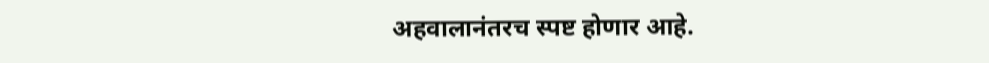अहवालानंतरच स्पष्ट होणार आहे.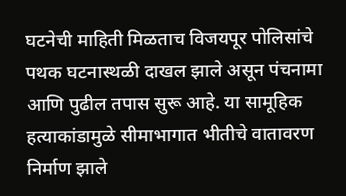घटनेची माहिती मिळताच विजयपूर पोलिसांचे पथक घटनास्थळी दाखल झाले असून पंचनामा आणि पुढील तपास सुरू आहे. या सामूहिक हत्याकांडामुळे सीमाभागात भीतीचे वातावरण निर्माण झाले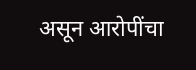असून आरोपींचा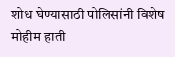शोध घेण्यासाठी पोलिसांनी विशेष मोहीम हाती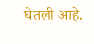घेतली आहे.